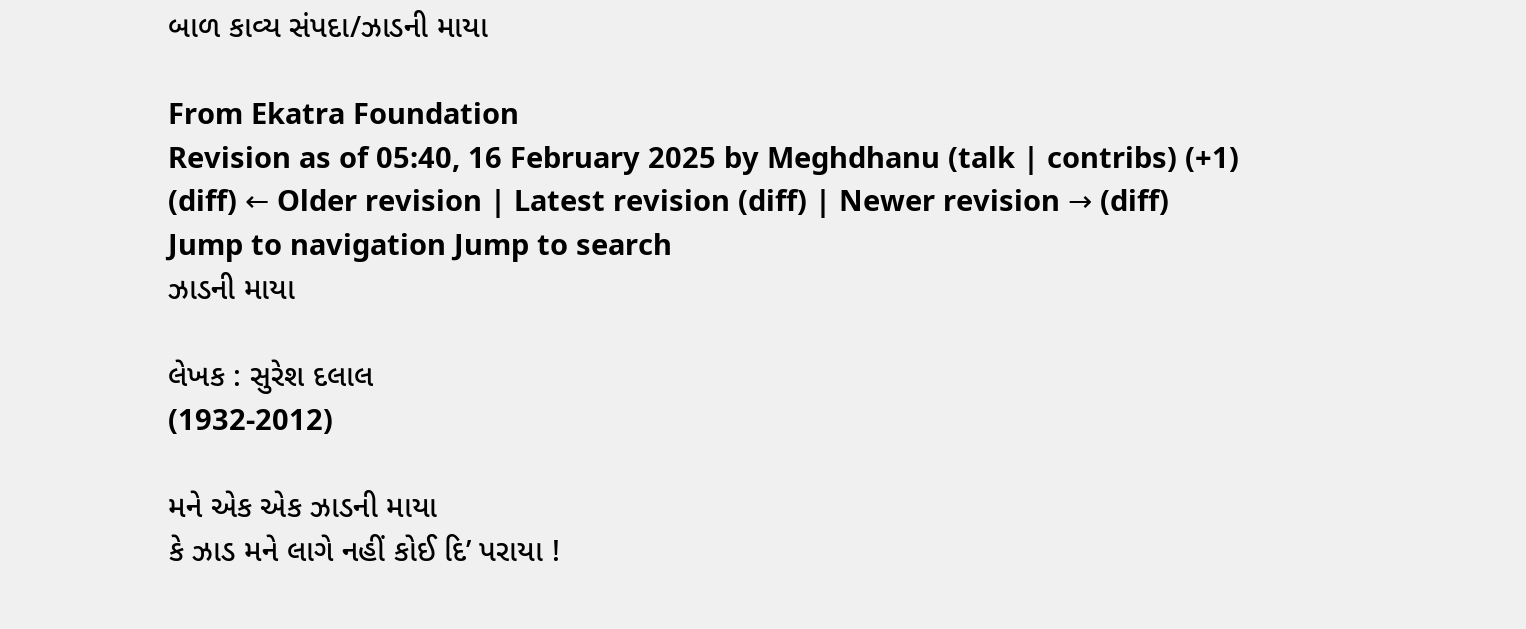બાળ કાવ્ય સંપદા/ઝાડની માયા

From Ekatra Foundation
Revision as of 05:40, 16 February 2025 by Meghdhanu (talk | contribs) (+1)
(diff) ← Older revision | Latest revision (diff) | Newer revision → (diff)
Jump to navigation Jump to search
ઝાડની માયા

લેખક : સુરેશ દલાલ
(1932-2012)

મને એક એક ઝાડની માયા
કે ઝાડ મને લાગે નહીં કોઈ દિ’ પરાયા !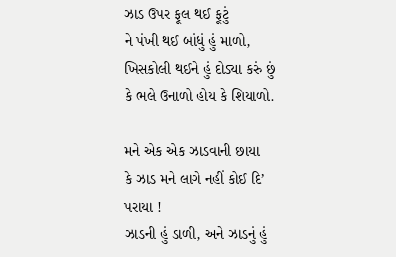ઝાડ ઉપર ફૂલ થઈ ફૂટું
ને પંખી થઈ બાંધું હું માળો,
ખિસકોલી થઈને હું દોડ્યા કરું છું
કે ભલે ઉનાળો હોય કે શિયાળો.

મને એક એક ઝાડવાની છાયા
કે ઝાડ મને લાગે નહીં કોઈ દિ’ પરાયા !
ઝાડની હું ડાળી, અને ઝાડનું હું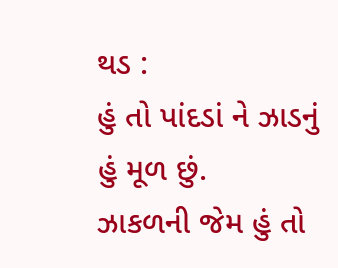થડ :
હું તો પાંદડાં ને ઝાડનું હું મૂળ છું.
ઝાકળની જેમ હું તો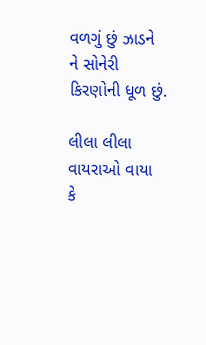વળગું છું ઝાડને
ને સોનેરી કિરણોની ધૂળ છું.

લીલા લીલા વાયરાઓ વાયા
કે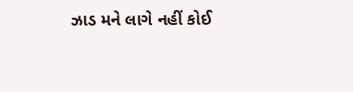ઝાડ મને લાગે નહીં કોઈ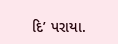દિ’ પરાયા.